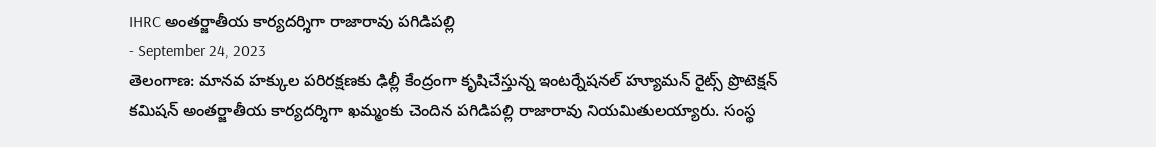IHRC అంతర్జాతీయ కార్యదర్శిగా రాజారావు పగిడిపల్లి
- September 24, 2023
తెలంగాణ: మానవ హక్కుల పరిరక్షణకు ఢిల్లీ కేంద్రంగా కృషిచేస్తున్న ఇంటర్నేషనల్ హ్యూమన్ రైట్స్ ప్రొటెక్షన్ కమిషన్ అంతర్జాతీయ కార్యదర్శిగా ఖమ్మంకు చెందిన పగిడిపల్లి రాజారావు నియమితులయ్యారు. సంస్థ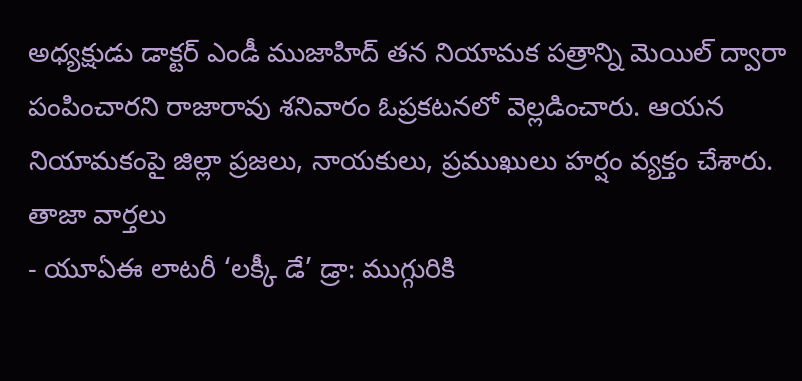అధ్యక్షుడు డాక్టర్ ఎండీ ముజాహిద్ తన నియామక పత్రాన్ని మెయిల్ ద్వారా పంపించారని రాజారావు శనివారం ఓప్రకటనలో వెల్లడించారు. ఆయన నియామకంపై జిల్లా ప్రజలు, నాయకులు, ప్రముఖులు హర్షం వ్యక్తం చేశారు.
తాజా వార్తలు
- యూఏఈ లాటరీ ‘లక్కీ డే’ డ్రా: ముగ్గురికి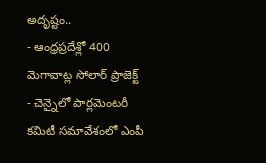అదృష్టం..
- ఆంధ్రప్రదేశ్లో 400 మెగావాట్ల సోలార్ ప్రాజెక్ట్
- చెన్నైలో పార్లమెంటరీ కమిటీ సమావేశంలో ఎంపీ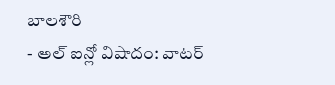బాలశౌరి
- అల్ ఐన్లో విషాదం: వాటర్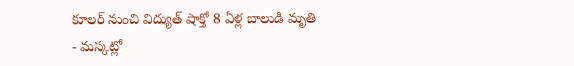కూలర్ నుంచి విద్యుత్ షాక్తో 8 ఏళ్ల బాలుడి మృతి
- మస్కట్లో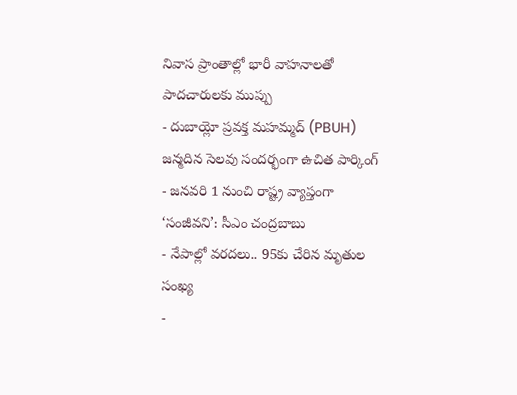నివాస ప్రాంతాల్లో భారీ వాహనాలతో పాదచారులకు ముప్పు
- దుబాయ్లో ప్రవక్త మహమ్మద్ (PBUH) జన్మదిన సెలవు సందర్భంగా ఉచిత పార్కింగ్
- జనవరి 1 నుంచి రాష్ట్ర వ్యాప్తంగా ‘సంజీవని’: సీఎం చంద్రబాబు
- నేపాల్లో వరదలు.. 95కు చేరిన మృతుల సంఖ్య
-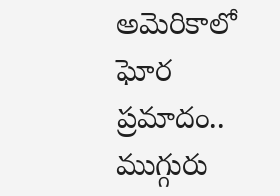అమెరికాలో ఘోర ప్రమాదం.. ముగ్గురు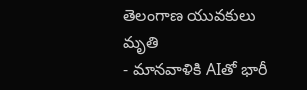తెలంగాణ యువకులు మృతి
- మానవాళికి AIతో భారీ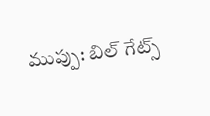ముప్పు: బిల్ గేట్స్